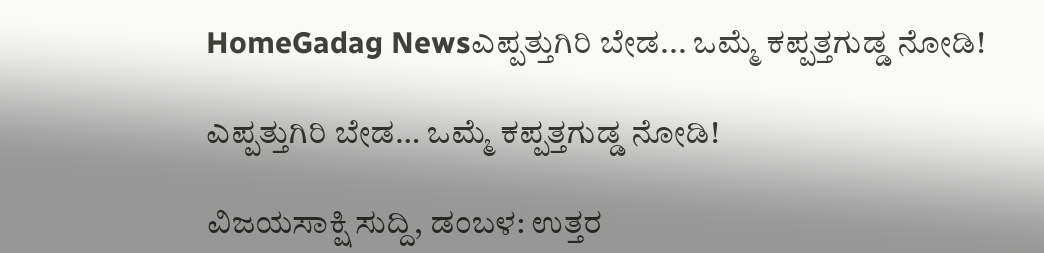HomeGadag Newsಎಪ್ಪತ್ತುಗಿರಿ ಬೇಡ... ಒಮ್ಮೆ ಕಪ್ಪತ್ತಗುಡ್ಡ ನೋಡಿ!

ಎಪ್ಪತ್ತುಗಿರಿ ಬೇಡ… ಒಮ್ಮೆ ಕಪ್ಪತ್ತಗುಡ್ಡ ನೋಡಿ!

ವಿಜಯಸಾಕ್ಷಿ ಸುದ್ದಿ, ಡಂಬಳ: ಉತ್ತರ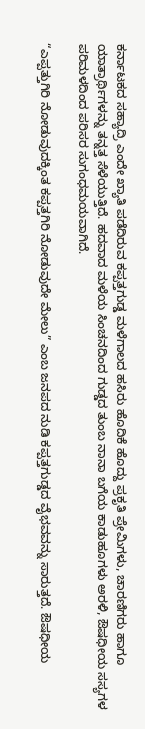ಕರ್ನಾಟಕದ ಸಹ್ಯಾದ್ರಿ ಎಂದೇ ಖ್ಯಾತಿ ಪಡೆದಿರುವ ಕಪ್ಪತ್ತಗುಡ್ಡ ಮಳೆಗಾಲದ ಹಸಿರು ಹೊದಿಕೆ ಹೊದ್ದು ಪ್ರಕೃತಿ ಪ್ರೇಮಿಗಳು, ಚಾರಣಿಗರು ಹಾಗೂ ಯಾತ್ರಾರ್ಥಿಗಳನ್ನು ತನ್ನತ್ತ ಸೆಳೆಯುತ್ತಿದೆ. ಹದವಾದ ಮಳೆಯ ಸಿಂಚನದಿಂದ ಗುಡ್ಡದ ತುಂಬ ನಾನಾ ಬಗೆಯ ಕಾಡುಹೂಗಳು ಅರಳಿ, ಔಷಧೀಯ ಸಸ್ಯಗಳ ಪರಿಮಳದಿಂದ ಪರಿಸರ ಸುಗಂಧಮಯವಾಗಿದೆ.

“ಎಪ್ಪತ್ತುಗಿರಿ ನೋಡುವುದಕ್ಕಿಂತ ಕಪ್ಪತ್ತಗಿರಿ ನೋಡುವುದೇ ಮೇಲು” ಎಂಬ ಜನಪದ ನುಡಿ ಕಪ್ಪತ್ತಗುಡ್ಡದ ವೈಭವವನ್ನು ಸಾರುತ್ತದೆ. ಔಷಧೀಯ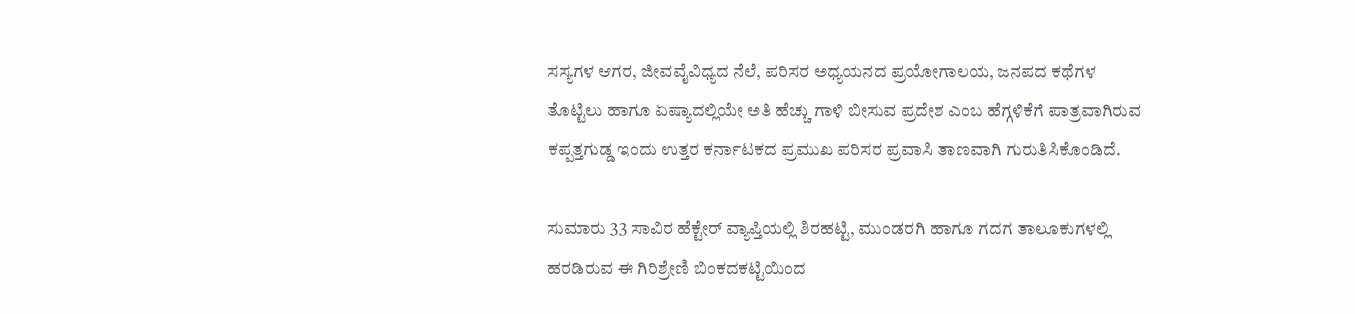ಸಸ್ಯಗಳ ಆಗರ, ಜೀವವೈವಿಧ್ಯದ ನೆಲೆ, ಪರಿಸರ ಅಧ್ಯಯನದ ಪ್ರಯೋಗಾಲಯ, ಜನಪದ ಕಥೆಗಳ ತೊಟ್ಟಿಲು ಹಾಗೂ ಏಷ್ಯಾದಲ್ಲಿಯೇ ಅತಿ ಹೆಚ್ಚು ಗಾಳಿ ಬೀಸುವ ಪ್ರದೇಶ ಎಂಬ ಹೆಗ್ಗಳಿಕೆಗೆ ಪಾತ್ರವಾಗಿರುವ ಕಪ್ಪತ್ತಗುಡ್ಡ ಇಂದು ಉತ್ತರ ಕರ್ನಾಟಕದ ಪ್ರಮುಖ ಪರಿಸರ ಪ್ರವಾಸಿ ತಾಣವಾಗಿ ಗುರುತಿಸಿಕೊಂಡಿದೆ.

ಸುಮಾರು 33 ಸಾವಿರ ಹೆಕ್ಟೇರ್ ವ್ಯಾಪ್ತಿಯಲ್ಲಿ ಶಿರಹಟ್ಟಿ, ಮುಂಡರಗಿ ಹಾಗೂ ಗದಗ ತಾಲೂಕುಗಳಲ್ಲಿ ಹರಡಿರುವ ಈ ಗಿರಿಶ್ರೇಣಿ ಬಿಂಕದಕಟ್ಟಿಯಿಂದ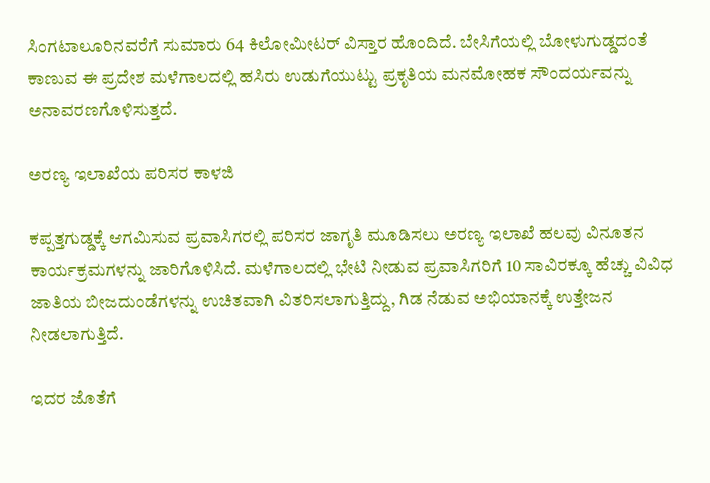ಸಿಂಗಟಾಲೂರಿನವರೆಗೆ ಸುಮಾರು 64 ಕಿಲೋಮೀಟರ್ ವಿಸ್ತಾರ ಹೊಂದಿದೆ. ಬೇಸಿಗೆಯಲ್ಲಿ ಬೋಳುಗುಡ್ಡದಂತೆ ಕಾಣುವ ಈ ಪ್ರದೇಶ ಮಳೆಗಾಲದಲ್ಲಿ ಹಸಿರು ಉಡುಗೆಯುಟ್ಟು ಪ್ರಕೃತಿಯ ಮನಮೋಹಕ ಸೌಂದರ್ಯವನ್ನು ಅನಾವರಣಗೊಳಿಸುತ್ತದೆ.

ಅರಣ್ಯ ಇಲಾಖೆಯ ಪರಿಸರ ಕಾಳಜಿ

ಕಪ್ಪತ್ತಗುಡ್ಡಕ್ಕೆ ಆಗಮಿಸುವ ಪ್ರವಾಸಿಗರಲ್ಲಿ ಪರಿಸರ ಜಾಗೃತಿ ಮೂಡಿಸಲು ಅರಣ್ಯ ಇಲಾಖೆ ಹಲವು ವಿನೂತನ ಕಾರ್ಯಕ್ರಮಗಳನ್ನು ಜಾರಿಗೊಳಿಸಿದೆ. ಮಳೆಗಾಲದಲ್ಲಿ ಭೇಟಿ ನೀಡುವ ಪ್ರವಾಸಿಗರಿಗೆ 10 ಸಾವಿರಕ್ಕೂ ಹೆಚ್ಚು ವಿವಿಧ ಜಾತಿಯ ಬೀಜದುಂಡೆಗಳನ್ನು ಉಚಿತವಾಗಿ ವಿತರಿಸಲಾಗುತ್ತಿದ್ದು, ಗಿಡ ನೆಡುವ ಅಭಿಯಾನಕ್ಕೆ ಉತ್ತೇಜನ ನೀಡಲಾಗುತ್ತಿದೆ.

ಇದರ ಜೊತೆಗೆ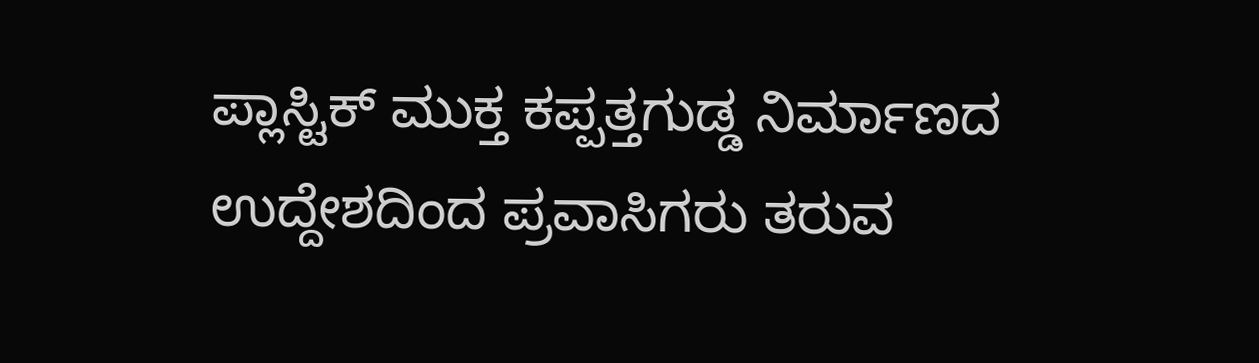ಪ್ಲಾಸ್ಟಿಕ್ ಮುಕ್ತ ಕಪ್ಪತ್ತಗುಡ್ಡ ನಿರ್ಮಾಣದ ಉದ್ದೇಶದಿಂದ ಪ್ರವಾಸಿಗರು ತರುವ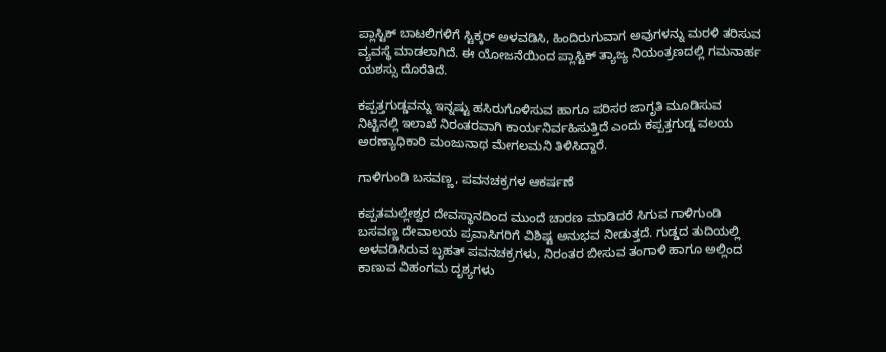ಪ್ಲಾಸ್ಟಿಕ್ ಬಾಟಲಿಗಳಿಗೆ ಸ್ಟಿಕ್ಕರ್ ಅಳವಡಿಸಿ, ಹಿಂದಿರುಗುವಾಗ ಅವುಗಳನ್ನು ಮರಳಿ ತರಿಸುವ ವ್ಯವಸ್ಥೆ ಮಾಡಲಾಗಿದೆ. ಈ ಯೋಜನೆಯಿಂದ ಪ್ಲಾಸ್ಟಿಕ್ ತ್ಯಾಜ್ಯ ನಿಯಂತ್ರಣದಲ್ಲಿ ಗಮನಾರ್ಹ ಯಶಸ್ಸು ದೊರೆತಿದೆ.

ಕಪ್ಪತ್ತಗುಡ್ಡವನ್ನು ಇನ್ನಷ್ಟು ಹಸಿರುಗೊಳಿಸುವ ಹಾಗೂ ಪರಿಸರ ಜಾಗೃತಿ ಮೂಡಿಸುವ ನಿಟ್ಟಿನಲ್ಲಿ ಇಲಾಖೆ ನಿರಂತರವಾಗಿ ಕಾರ್ಯನಿರ್ವಹಿಸುತ್ತಿದೆ ಎಂದು ಕಪ್ಪತ್ತಗುಡ್ಡ ವಲಯ ಅರಣ್ಯಾಧಿಕಾರಿ ಮಂಜುನಾಥ ಮೇಗಲಮನಿ ತಿಳಿಸಿದ್ದಾರೆ.

ಗಾಳಿಗುಂಡಿ ಬಸವಣ್ಣ, ಪವನಚಕ್ರಗಳ ಆಕರ್ಷಣೆ

ಕಪ್ಪತಮಲ್ಲೇಶ್ವರ ದೇವಸ್ಥಾನದಿಂದ ಮುಂದೆ ಚಾರಣ ಮಾಡಿದರೆ ಸಿಗುವ ಗಾಳಿಗುಂಡಿ ಬಸವಣ್ಣ ದೇವಾಲಯ ಪ್ರವಾಸಿಗರಿಗೆ ವಿಶಿಷ್ಟ ಅನುಭವ ನೀಡುತ್ತದೆ. ಗುಡ್ಡದ ತುದಿಯಲ್ಲಿ ಅಳವಡಿಸಿರುವ ಬೃಹತ್ ಪವನಚಕ್ರಗಳು, ನಿರಂತರ ಬೀಸುವ ತಂಗಾಳಿ ಹಾಗೂ ಅಲ್ಲಿಂದ ಕಾಣುವ ವಿಹಂಗಮ ದೃಶ್ಯಗಳು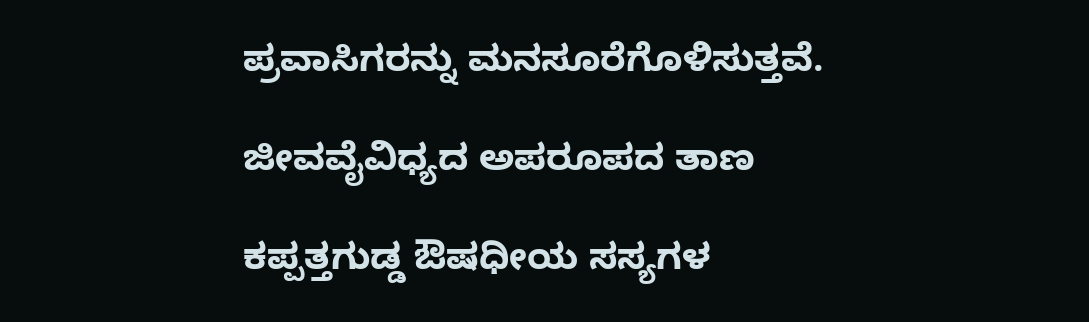ಪ್ರವಾಸಿಗರನ್ನು ಮನಸೂರೆಗೊಳಿಸುತ್ತವೆ.

ಜೀವವೈವಿಧ್ಯದ ಅಪರೂಪದ ತಾಣ

ಕಪ್ಪತ್ತಗುಡ್ಡ ಔಷಧೀಯ ಸಸ್ಯಗಳ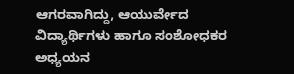ಆಗರವಾಗಿದ್ದು, ಆಯುರ್ವೇದ ವಿದ್ಯಾರ್ಥಿಗಳು ಹಾಗೂ ಸಂಶೋಧಕರ ಅಧ್ಯಯನ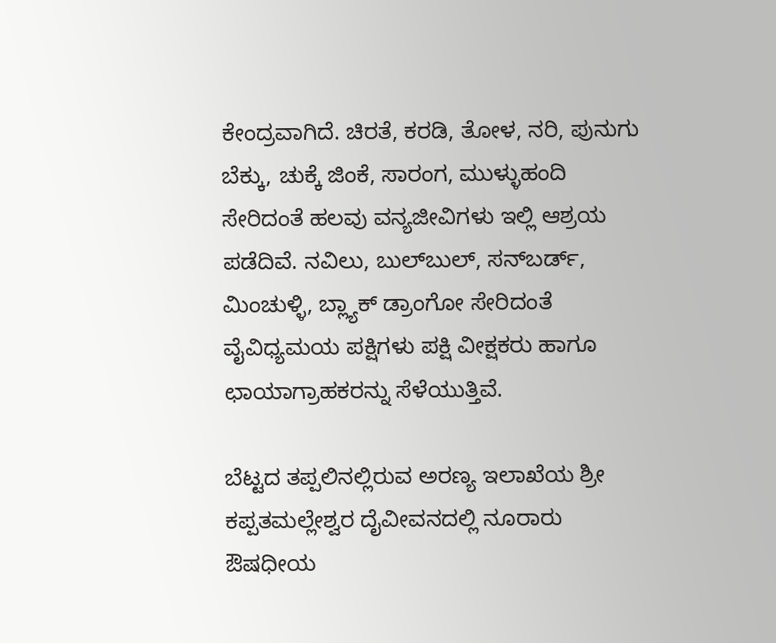ಕೇಂದ್ರವಾಗಿದೆ. ಚಿರತೆ, ಕರಡಿ, ತೋಳ, ನರಿ, ಪುನುಗು ಬೆಕ್ಕು, ಚುಕ್ಕೆ ಜಿಂಕೆ, ಸಾರಂಗ, ಮುಳ್ಳುಹಂದಿ ಸೇರಿದಂತೆ ಹಲವು ವನ್ಯಜೀವಿಗಳು ಇಲ್ಲಿ ಆಶ್ರಯ ಪಡೆದಿವೆ. ನವಿಲು, ಬುಲ್‌ಬುಲ್, ಸನ್‌ಬರ್ಡ್, ಮಿಂಚುಳ್ಳಿ, ಬ್ಲ್ಯಾಕ್ ಡ್ರಾಂಗೋ ಸೇರಿದಂತೆ ವೈವಿಧ್ಯಮಯ ಪಕ್ಷಿಗಳು ಪಕ್ಷಿ ವೀಕ್ಷಕರು ಹಾಗೂ ಛಾಯಾಗ್ರಾಹಕರನ್ನು ಸೆಳೆಯುತ್ತಿವೆ.

ಬೆಟ್ಟದ ತಪ್ಪಲಿನಲ್ಲಿರುವ ಅರಣ್ಯ ಇಲಾಖೆಯ ಶ್ರೀ ಕಪ್ಪತಮಲ್ಲೇಶ್ವರ ದೈವೀವನದಲ್ಲಿ ನೂರಾರು ಔಷಧೀಯ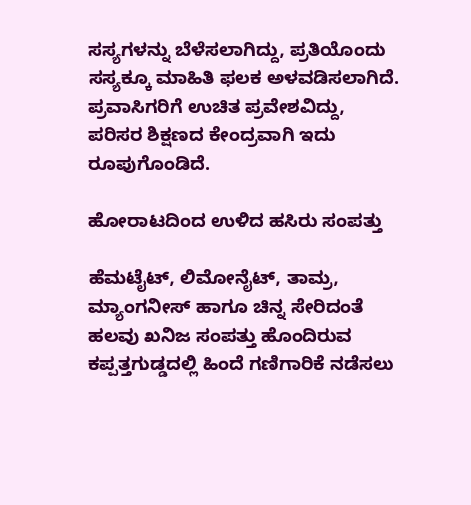ಸಸ್ಯಗಳನ್ನು ಬೆಳೆಸಲಾಗಿದ್ದು, ಪ್ರತಿಯೊಂದು ಸಸ್ಯಕ್ಕೂ ಮಾಹಿತಿ ಫಲಕ ಅಳವಡಿಸಲಾಗಿದೆ. ಪ್ರವಾಸಿಗರಿಗೆ ಉಚಿತ ಪ್ರವೇಶವಿದ್ದು, ಪರಿಸರ ಶಿಕ್ಷಣದ ಕೇಂದ್ರವಾಗಿ ಇದು ರೂಪುಗೊಂಡಿದೆ.

ಹೋರಾಟದಿಂದ ಉಳಿದ ಹಸಿರು ಸಂಪತ್ತು

ಹೆಮಟೈಟ್, ಲಿಮೋನೈಟ್, ತಾಮ್ರ, ಮ್ಯಾಂಗನೀಸ್ ಹಾಗೂ ಚಿನ್ನ ಸೇರಿದಂತೆ ಹಲವು ಖನಿಜ ಸಂಪತ್ತು ಹೊಂದಿರುವ ಕಪ್ಪತ್ತಗುಡ್ಡದಲ್ಲಿ ಹಿಂದೆ ಗಣಿಗಾರಿಕೆ ನಡೆಸಲು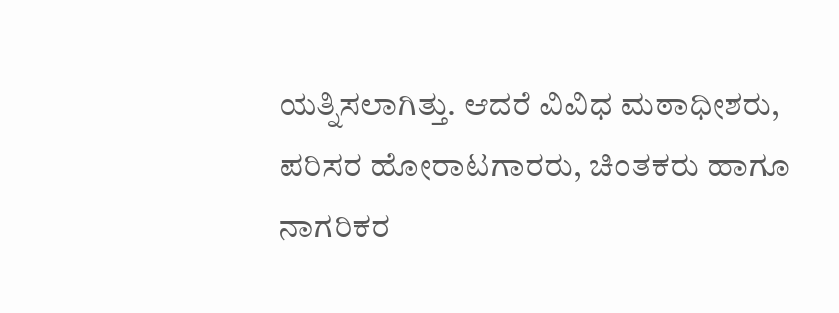ಯತ್ನಿಸಲಾಗಿತ್ತು. ಆದರೆ ವಿವಿಧ ಮಠಾಧೀಶರು, ಪರಿಸರ ಹೋರಾಟಗಾರರು, ಚಿಂತಕರು ಹಾಗೂ ನಾಗರಿಕರ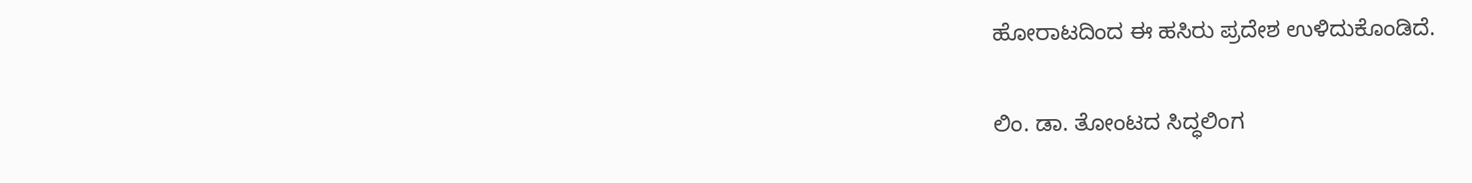ಹೋರಾಟದಿಂದ ಈ ಹಸಿರು ಪ್ರದೇಶ ಉಳಿದುಕೊಂಡಿದೆ.

ಲಿಂ. ಡಾ. ತೋಂಟದ ಸಿದ್ಧಲಿಂಗ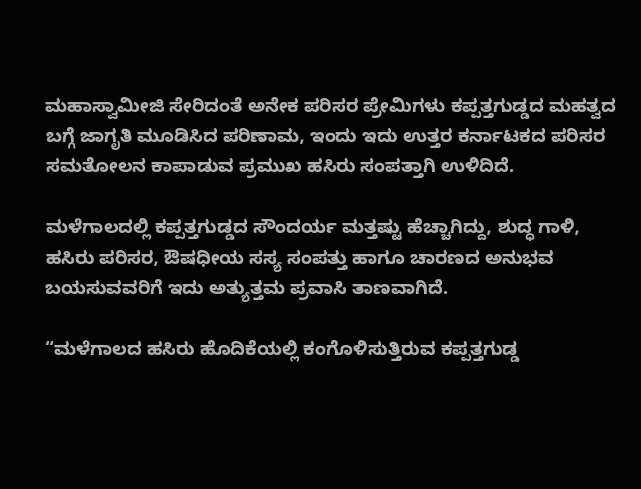ಮಹಾಸ್ವಾಮೀಜಿ ಸೇರಿದಂತೆ ಅನೇಕ ಪರಿಸರ ಪ್ರೇಮಿಗಳು ಕಪ್ಪತ್ತಗುಡ್ಡದ ಮಹತ್ವದ ಬಗ್ಗೆ ಜಾಗೃತಿ ಮೂಡಿಸಿದ ಪರಿಣಾಮ, ಇಂದು ಇದು ಉತ್ತರ ಕರ್ನಾಟಕದ ಪರಿಸರ ಸಮತೋಲನ ಕಾಪಾಡುವ ಪ್ರಮುಖ ಹಸಿರು ಸಂಪತ್ತಾಗಿ ಉಳಿದಿದೆ.

ಮಳೆಗಾಲದಲ್ಲಿ ಕಪ್ಪತ್ತಗುಡ್ಡದ ಸೌಂದರ್ಯ ಮತ್ತಷ್ಟು ಹೆಚ್ಚಾಗಿದ್ದು, ಶುದ್ಧ ಗಾಳಿ, ಹಸಿರು ಪರಿಸರ, ಔಷಧೀಯ ಸಸ್ಯ ಸಂಪತ್ತು ಹಾಗೂ ಚಾರಣದ ಅನುಭವ ಬಯಸುವವರಿಗೆ ಇದು ಅತ್ಯುತ್ತಮ ಪ್ರವಾಸಿ ತಾಣವಾಗಿದೆ.

“ಮಳೆಗಾಲದ ಹಸಿರು ಹೊದಿಕೆಯಲ್ಲಿ ಕಂಗೊಳಿಸುತ್ತಿರುವ ಕಪ್ಪತ್ತಗುಡ್ಡ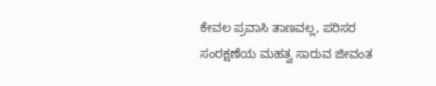ಕೇವಲ ಪ್ರವಾಸಿ ತಾಣವಲ್ಲ, ಪರಿಸರ ಸಂರಕ್ಷಣೆಯ ಮಹತ್ವ ಸಾರುವ ಜೀವಂತ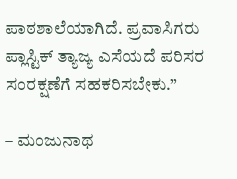ಪಾಠಶಾಲೆಯಾಗಿದೆ. ಪ್ರವಾಸಿಗರು ಪ್ಲಾಸ್ಟಿಕ್ ತ್ಯಾಜ್ಯ ಎಸೆಯದೆ ಪರಿಸರ ಸಂರಕ್ಷಣೆಗೆ ಸಹಕರಿಸಬೇಕು.”

– ಮಂಜುನಾಥ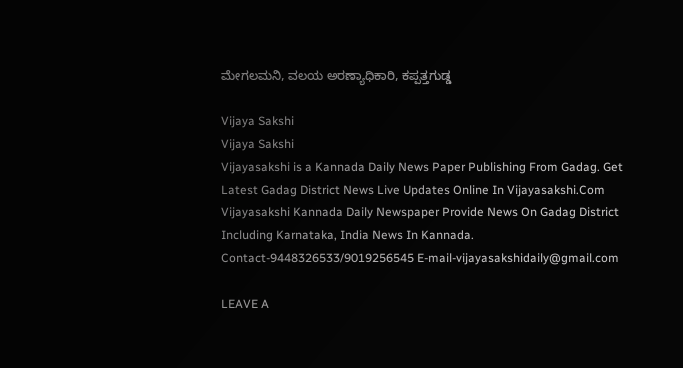ಮೇಗಲಮನಿ, ವಲಯ ಅರಣ್ಯಾಧಿಕಾರಿ, ಕಪ್ಪತ್ತಗುಡ್ಡ

Vijaya Sakshi
Vijaya Sakshi
Vijayasakshi is a Kannada Daily News Paper Publishing From Gadag. Get Latest Gadag District News Live Updates Online In Vijayasakshi.Com Vijayasakshi Kannada Daily Newspaper Provide News On Gadag District Including Karnataka, India News In Kannada. Contact-9448326533/9019256545 E-mail-vijayasakshidaily@gmail.com

LEAVE A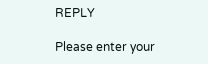REPLY

Please enter your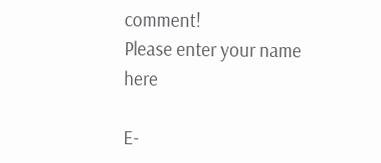comment!
Please enter your name here

E-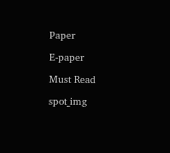Paper

E-paper

Must Read

spot_img